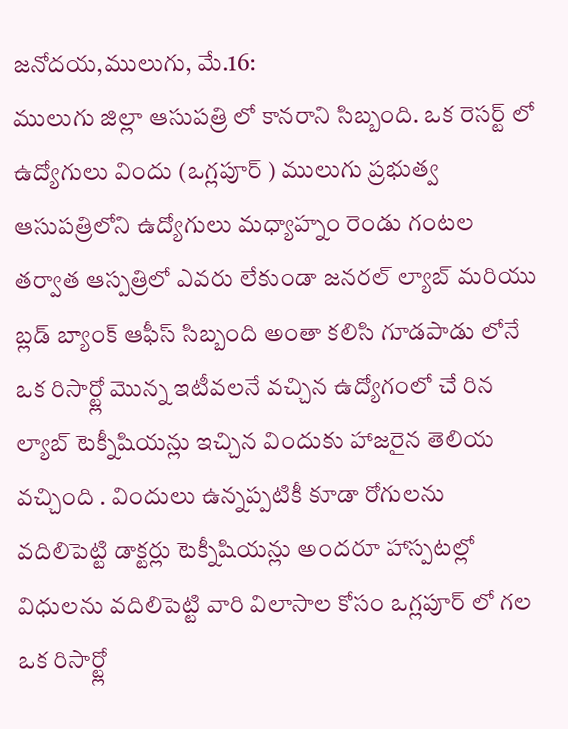జనోదయ,ములుగు, మే.16:
ములుగు జిల్లా ఆసుపత్రి లో కానరాని సిబ్బంది. ఒక రెసర్ట్ లో ఉద్యోగులు విందు (ఒగ్లపూర్ ) ములుగు ప్రభుత్వ ఆసుపత్రిలోని ఉద్యోగులు మధ్యాహ్నం రెండు గంటల తర్వాత ఆస్పత్రిలో ఎవరు లేకుండా జనరల్ ల్యాబ్ మరియు బ్లడ్ బ్యాంక్ ఆఫీస్ సిబ్బంది అంతా కలిసి గూడపాడు లోనే ఒక రిసార్ట్లో మొన్న ఇటీవలనే వచ్చిన ఉద్యోగంలో చే రిన ల్యాబ్ టెక్నీషియన్లు ఇచ్చిన విందుకు హాజరైన తెలియ వచ్చింది . విందులు ఉన్నప్పటికీ కూడా రోగులను వదిలిపెట్టి డాక్టర్లు టెక్నీషియన్లు అందరూ హాస్పటల్లో విధులను వదిలిపెట్టి వారి విలాసాల కోసం ఒగ్లపూర్ లో గల ఒక రిసార్ట్లో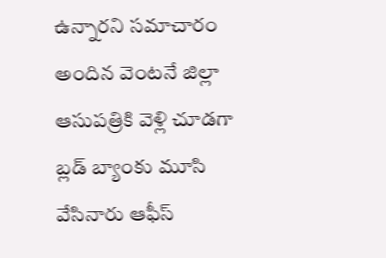ఉన్నారని సమాచారం అందిన వెంటనే జిల్లా ఆసుపత్రికి వెళ్లి చూడగా బ్లడ్ బ్యాంకు మూసి వేసినారు ఆఫీస్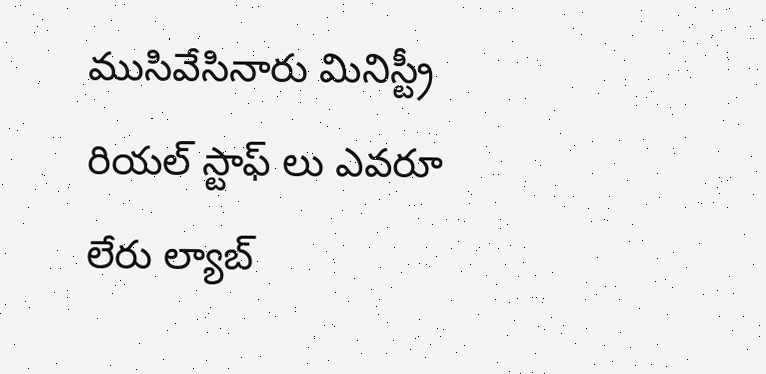ముసివేసినారు మినిస్ట్రీ రియల్ స్టాఫ్ లు ఎవరూ లేరు ల్యాబ్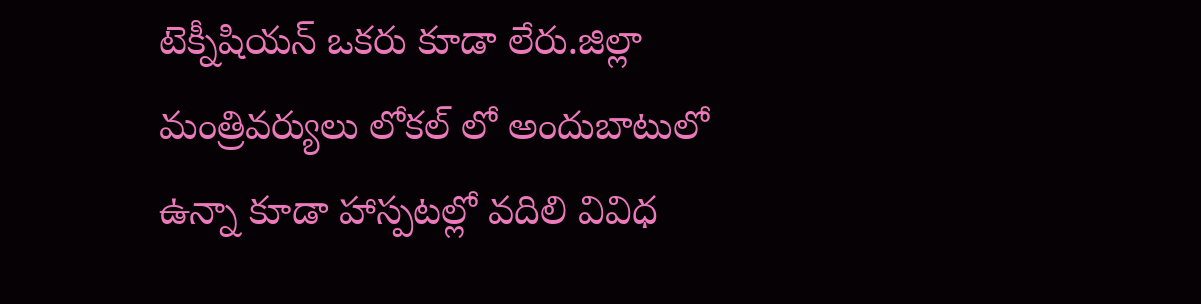టెక్నీషియన్ ఒకరు కూడా లేరు.జిల్లా మంత్రివర్యులు లోకల్ లో అందుబాటులో ఉన్నా కూడా హాస్పటల్లో వదిలి వివిధ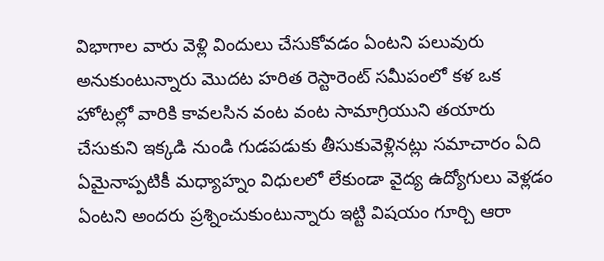విభాగాల వారు వెళ్లి విందులు చేసుకోవడం ఏంటని పలువురు అనుకుంటున్నారు మొదట హరిత రెస్టారెంట్ సమీపంలో కళ ఒక హోటల్లో వారికి కావలసిన వంట వంట సామాగ్రియుని తయారు చేసుకుని ఇక్కడి నుండి గుడపడుకు తీసుకువెళ్లినట్లు సమాచారం ఏది ఏమైనాప్పటికీ మధ్యాహ్నం విధులలో లేకుండా వైద్య ఉద్యోగులు వెళ్లడం ఏంటని అందరు ప్రశ్నించుకుంటున్నారు ఇట్టి విషయం గూర్చి ఆరా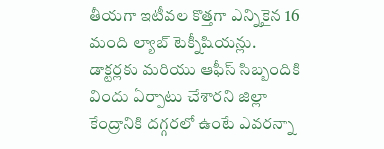తీయగా ఇటీవల కొత్తగా ఎన్నికైన 16 మంది ల్యాబ్ టెక్నీషియన్లు. డాక్టర్లకు మరియు ఆఫీస్ సిబ్బందికి విందు ఏర్పాటు చేశారని జిల్లా కేంద్రానికి దగ్గరలో ఉంటే ఎవరన్నా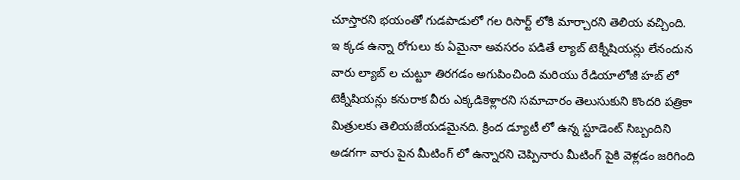చూస్తారని భయంతో గుడపాడులో గల రిసార్ట్ లోకి మార్చారని తెలియ వచ్చింది. ఇ క్కడ ఉన్నా రోగులు కు ఏమైనా అవసరం పడితే ల్యాబ్ టెక్నీషియన్లు లేనందున వారు ల్యాబ్ ల చుట్టూ తిరగడం అగుపించింది మరియు రేడియాలోజీ హబ్ లో టెక్నీషియన్లు కనురాక వీరు ఎక్కడికెళ్లారని సమాచారం తెలుసుకుని కొందరి పత్రికా మిత్రులకు తెలియజేయడమైనది. క్రింద డ్యూటీ లో ఉన్న స్టూడెంట్ సిబ్బందిని అడగగా వారు పైన మీటింగ్ లో ఉన్నారని చెప్పినారు మీటింగ్ పైకి వెళ్లడం జరిగింది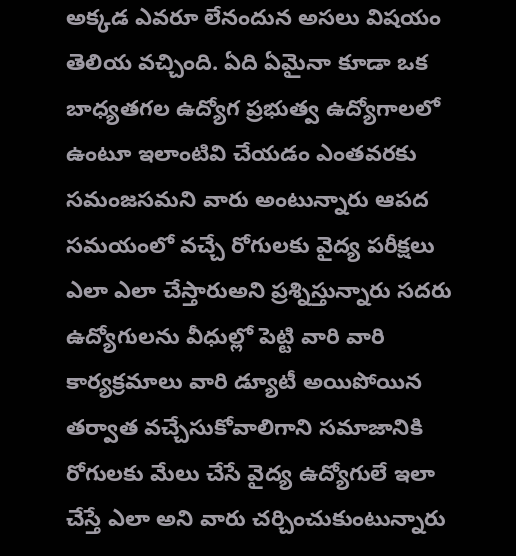అక్కడ ఎవరూ లేనందున అసలు విషయం తెలియ వచ్చింది. ఏది ఏమైనా కూడా ఒక బాధ్యతగల ఉద్యోగ ప్రభుత్వ ఉద్యోగాలలో ఉంటూ ఇలాంటివి చేయడం ఎంతవరకు సమంజసమని వారు అంటున్నారు ఆపద సమయంలో వచ్చే రోగులకు వైద్య పరీక్షలు ఎలా ఎలా చేస్తారుఅని ప్రశ్నిస్తున్నారు సదరు ఉద్యోగులను వీధుల్లో పెట్టి వారి వారి కార్యక్రమాలు వారి డ్యూటీ అయిపోయిన తర్వాత వచ్చేసుకోవాలిగాని సమాజానికి రోగులకు మేలు చేసే వైద్య ఉద్యోగులే ఇలా చేస్తే ఎలా అని వారు చర్చించుకుంటున్నారు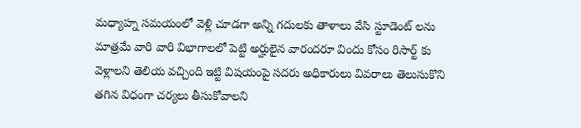మధ్యాహ్న సమయంలో వెళ్లి చూడగా అన్ని గదులకు తాళాలు వేసి స్టూడెంట్ లను మాత్రమే వారి వారి విభాగాలలో పెట్టి అర్హులైన వారందరూ విందు కోసం రిసార్ట్ కు వెళ్లాలని తెలియ వచ్చింది ఇట్టి విషయంపై సదరు అధికారులు వివరాలు తెలుసుకొని తగిన విధంగా చర్యలు తీసుకోవాలని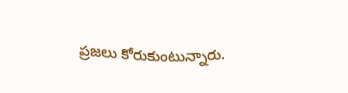ప్రజలు కోరుకుంటున్నారు.